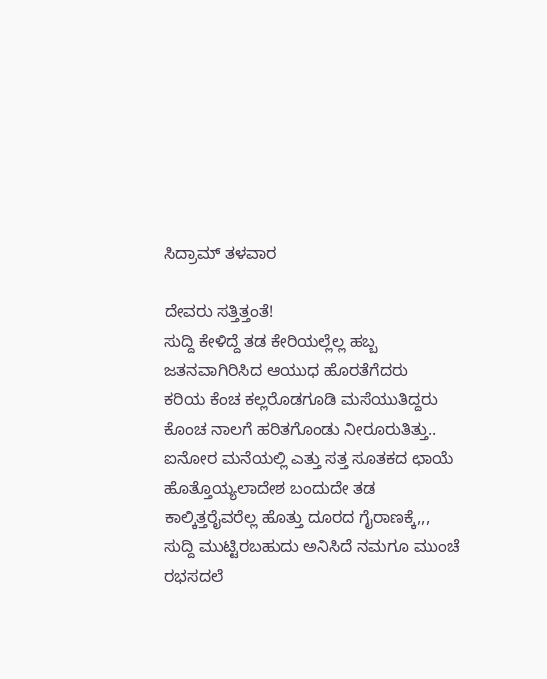ಸಿದ್ರಾಮ್ ತಳವಾರ

ದೇವರು ಸತ್ತಿತ್ತಂತೆ!
ಸುದ್ದಿ ಕೇಳಿದ್ದೆ ತಡ ಕೇರಿಯಲ್ಲೆಲ್ಲ ಹಬ್ಬ
ಜತನವಾಗಿರಿಸಿದ ಆಯುಧ ಹೊರತೆಗೆದರು
ಕರಿಯ ಕೆಂಚ ಕಲ್ಲರೊಡಗೂಡಿ ಮಸೆಯುತಿದ್ದರು
ಕೊಂಚ ನಾಲಗೆ ಹರಿತಗೊಂಡು ನೀರೂರುತಿತ್ತು..
ಐನೋರ ಮನೆಯಲ್ಲಿ ಎತ್ತು ಸತ್ತ ಸೂತಕದ ಛಾಯೆ
ಹೊತ್ತೊಯ್ಯಲಾದೇಶ ಬಂದುದೇ ತಡ
ಕಾಲ್ಕಿತ್ತರೈವರೆಲ್ಲ ಹೊತ್ತು ದೂರದ ಗೈರಾಣಕ್ಕೆ,,,
ಸುದ್ದಿ ಮುಟ್ಟಿರಬಹುದು ಅನಿಸಿದೆ ನಮಗೂ ಮುಂಚೆ
ರಭಸದಲೆ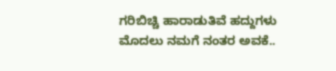ಗರಿಬಿಚ್ಚಿ ಹಾರಾಡುತಿವೆ ಹದ್ದುಗಳು
ಮೊದಲು ನಮಗೆ ನಂತರ ಅವಕೆ..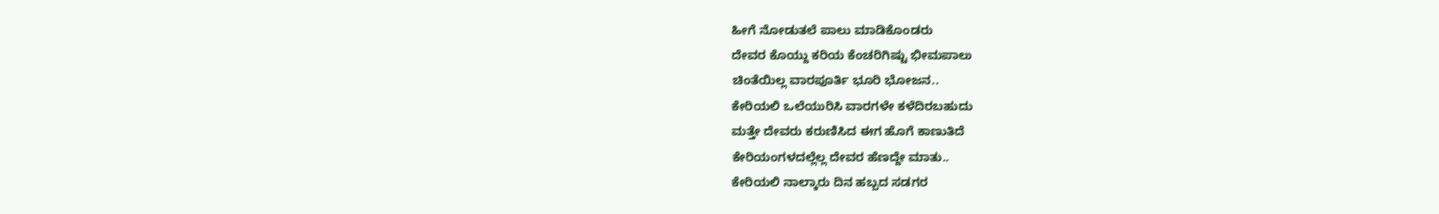ಹೀಗೆ ನೋಡುತಲೆ ಪಾಲು ಮಾಡಿಕೊಂಡರು
ದೇವರ ಕೊಯ್ದು ಕರಿಯ ಕೆಂಚರಿಗಿಷ್ಟು ಭೀಮಪಾಲು
ಚಿಂತೆಯಿಲ್ಲ ವಾರಪೂರ್ತಿ ಭೂರಿ ಭೋಜನ..
ಕೇರಿಯಲಿ ಒಲೆಯುರಿಸಿ ವಾರಗಳೇ ಕಳೆದಿರಬಹುದು
ಮತ್ತೇ ದೇವರು ಕರುಣಿಸಿದ ಈಗ ಹೊಗೆ ಕಾಣುತಿದೆ
ಕೇರಿಯಂಗಳದಲ್ಲೆಲ್ಲ ದೇವರ ಹೆಣದ್ದೇ ಮಾತು..
ಕೇರಿಯಲಿ ನಾಲ್ಕಾರು ದಿನ ಹಬ್ಬದ ಸಡಗರ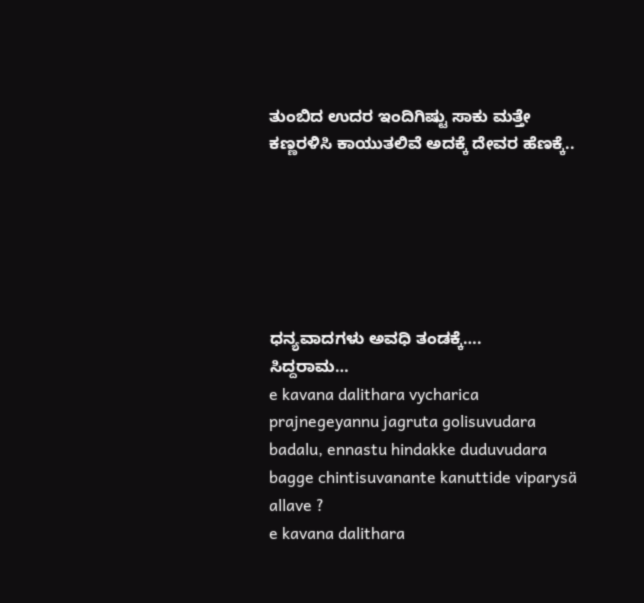ತುಂಬಿದ ಉದರ ಇಂದಿಗಿಷ್ಟು ಸಾಕು ಮತ್ತೇ
ಕಣ್ಣರಳಿಸಿ ಕಾಯುತಲಿವೆ ಅದಕ್ಕೆ ದೇವರ ಹೆಣಕ್ಕೆ..






ಧನ್ಯವಾದಗಳು ಅವಧಿ ತಂಡಕ್ಕೆ….
ಸಿದ್ದರಾಮ…
e kavana dalithara vycharica prajnegeyannu jagruta golisuvudara badalu, ennastu hindakke duduvudara bagge chintisuvanante kanuttide viparysä allave ?
e kavana dalithara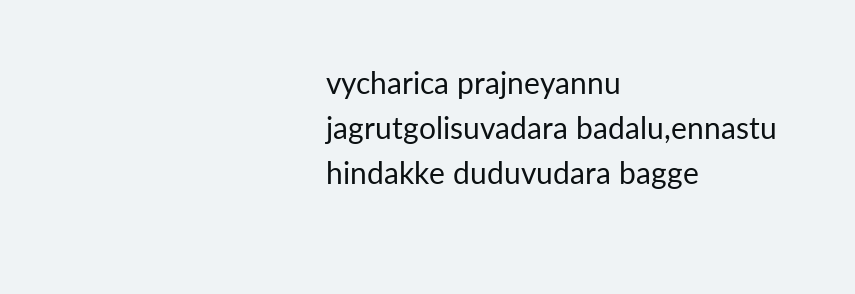vycharica prajneyannu jagrutgolisuvadara badalu,ennastu hindakke duduvudara bagge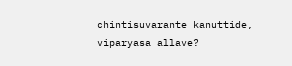chintisuvarante kanuttide, viparyasa allave?